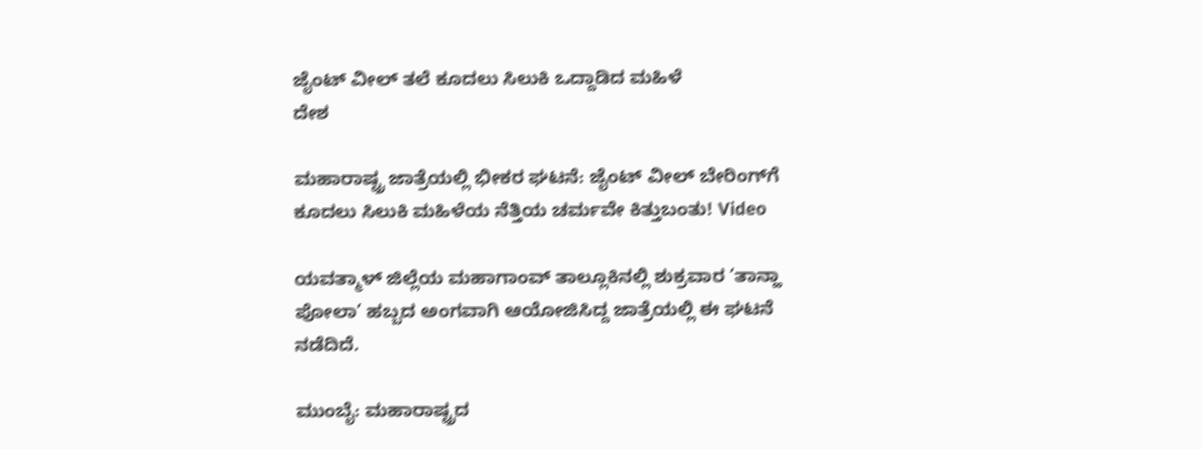ಜೈಂಟ್ ವೀಲ್ ತಲೆ ಕೂದಲು ಸಿಲುಕಿ ಒದ್ದಾಡಿದ ಮಹಿಳೆ
ದೇಶ

ಮಹಾರಾಷ್ಟ್ರ ಜಾತ್ರೆಯಲ್ಲಿ ಭೀಕರ ಘಟನೆ: ಜೈಂಟ್ ವೀಲ್ ಬೇರಿಂಗ್‌ಗೆ ಕೂದಲು ಸಿಲುಕಿ ಮಹಿಳೆಯ ನೆತ್ತಿಯ ಚರ್ಮವೇ ಕಿತ್ತುಬಂತು! Video

ಯವತ್ಮಾಳ್ ಜಿಲ್ಲೆಯ ಮಹಾಗಾಂವ್ ತಾಲ್ಲೂಕಿನಲ್ಲಿ ಶುಕ್ರವಾರ ‘ತಾನ್ಹಾ ಪೋಲಾ’ ಹಬ್ಬದ ಅಂಗವಾಗಿ ಆಯೋಜಿಸಿದ್ದ ಜಾತ್ರೆಯಲ್ಲಿ ಈ ಘಟನೆ ನಡೆದಿದೆ.

ಮುಂಬೈ: ಮಹಾರಾಷ್ಟ್ರದ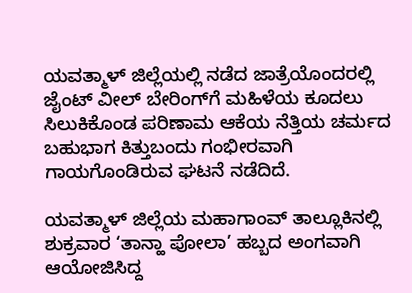ಯವತ್ಮಾಳ್ ಜಿಲ್ಲೆಯಲ್ಲಿ ನಡೆದ ಜಾತ್ರೆಯೊಂದರಲ್ಲಿ ಜೈಂಟ್ ವೀಲ್ ಬೇರಿಂಗ್‌ಗೆ ಮಹಿಳೆಯ ಕೂದಲು ಸಿಲುಕಿಕೊಂಡ ಪರಿಣಾಮ ಆಕೆಯ ನೆತ್ತಿಯ ಚರ್ಮದ ಬಹುಭಾಗ ಕಿತ್ತುಬಂದು ಗಂಭೀರವಾಗಿ ಗಾಯಗೊಂಡಿರುವ ಘಟನೆ ನಡೆದಿದೆ.

ಯವತ್ಮಾಳ್ ಜಿಲ್ಲೆಯ ಮಹಾಗಾಂವ್ ತಾಲ್ಲೂಕಿನಲ್ಲಿ ಶುಕ್ರವಾರ ‘ತಾನ್ಹಾ ಪೋಲಾ’ ಹಬ್ಬದ ಅಂಗವಾಗಿ ಆಯೋಜಿಸಿದ್ದ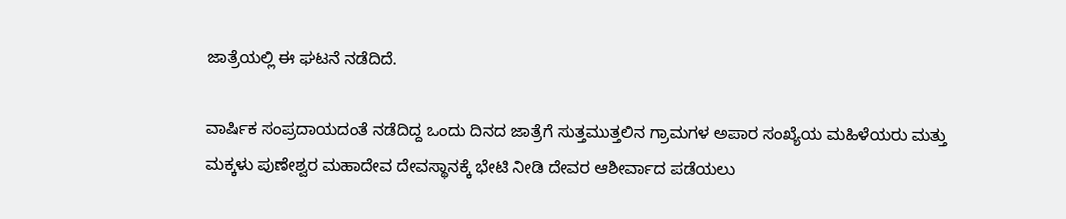ಜಾತ್ರೆಯಲ್ಲಿ ಈ ಘಟನೆ ನಡೆದಿದೆ.

ವಾರ್ಷಿಕ ಸಂಪ್ರದಾಯದಂತೆ ನಡೆದಿದ್ದ ಒಂದು ದಿನದ ಜಾತ್ರೆಗೆ ಸುತ್ತಮುತ್ತಲಿನ ಗ್ರಾಮಗಳ ಅಪಾರ ಸಂಖ್ಯೆಯ ಮಹಿಳೆಯರು ಮತ್ತು ಮಕ್ಕಳು ಪುಣೇಶ್ವರ ಮಹಾದೇವ ದೇವಸ್ಥಾನಕ್ಕೆ ಭೇಟಿ ನೀಡಿ ದೇವರ ಆಶೀರ್ವಾದ ಪಡೆಯಲು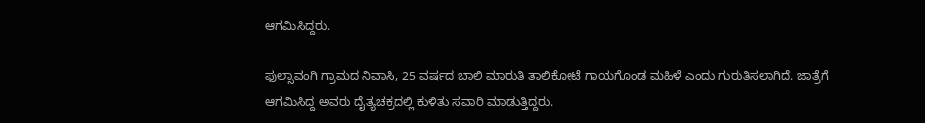ಆಗಮಿಸಿದ್ದರು.

ಫುಲ್ಸಾವಂಗಿ ಗ್ರಾಮದ ನಿವಾಸಿ, 25 ವರ್ಷದ ಬಾಲಿ ಮಾರುತಿ ತಾಲಿಕೋಟೆ ಗಾಯಗೊಂಡ ಮಹಿಳೆ ಎಂದು ಗುರುತಿಸಲಾಗಿದೆ. ಜಾತ್ರೆಗೆ ಆಗಮಿಸಿದ್ದ ಅವರು ದೈತ್ಯಚಕ್ರದಲ್ಲಿ ಕುಳಿತು ಸವಾರಿ ಮಾಡುತ್ತಿದ್ದರು.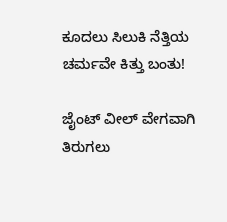ಕೂದಲು ಸಿಲುಕಿ ನೆತ್ತಿಯ ಚರ್ಮವೇ ಕಿತ್ತು ಬಂತು!

ಜೈಂಟ್ ವೀಲ್ ವೇಗವಾಗಿ ತಿರುಗಲು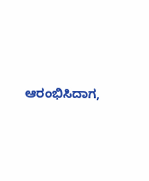ಆರಂಭಿಸಿದಾಗ,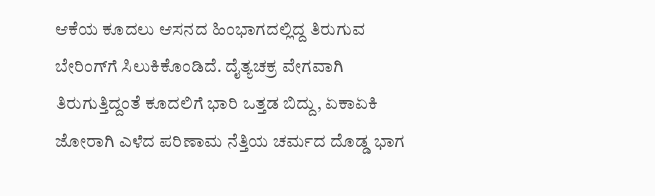ಆಕೆಯ ಕೂದಲು ಆಸನದ ಹಿಂಭಾಗದಲ್ಲಿದ್ದ ತಿರುಗುವ ಬೇರಿಂಗ್‌ಗೆ ಸಿಲುಕಿಕೊಂಡಿದೆ. ದೈತ್ಯಚಕ್ರ ವೇಗವಾಗಿ ತಿರುಗುತ್ತಿದ್ದಂತೆ ಕೂದಲಿಗೆ ಭಾರಿ ಒತ್ತಡ ಬಿದ್ದು, ಏಕಾಏಕಿ ಜೋರಾಗಿ ಎಳೆದ ಪರಿಣಾಮ ನೆತ್ತಿಯ ಚರ್ಮದ ದೊಡ್ಡ ಭಾಗ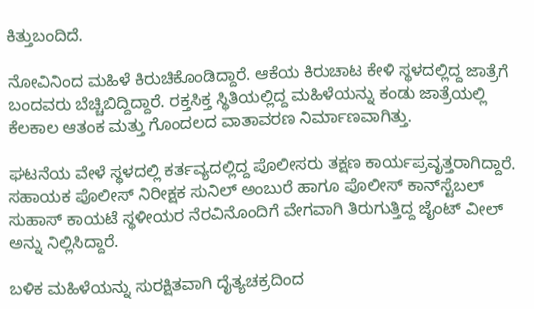ಕಿತ್ತುಬಂದಿದೆ.

ನೋವಿನಿಂದ ಮಹಿಳೆ ಕಿರುಚಿಕೊಂಡಿದ್ದಾರೆ. ಆಕೆಯ ಕಿರುಚಾಟ ಕೇಳಿ ಸ್ಥಳದಲ್ಲಿದ್ದ ಜಾತ್ರೆಗೆ ಬಂದವರು ಬೆಚ್ಚಿಬಿದ್ದಿದ್ದಾರೆ. ರಕ್ತಸಿಕ್ತ ಸ್ಥಿತಿಯಲ್ಲಿದ್ದ ಮಹಿಳೆಯನ್ನು ಕಂಡು ಜಾತ್ರೆಯಲ್ಲಿ ಕೆಲಕಾಲ ಆತಂಕ ಮತ್ತು ಗೊಂದಲದ ವಾತಾವರಣ ನಿರ್ಮಾಣವಾಗಿತ್ತು.

ಘಟನೆಯ ವೇಳೆ ಸ್ಥಳದಲ್ಲಿ ಕರ್ತವ್ಯದಲ್ಲಿದ್ದ ಪೊಲೀಸರು ತಕ್ಷಣ ಕಾರ್ಯಪ್ರವೃತ್ತರಾಗಿದ್ದಾರೆ. ಸಹಾಯಕ ಪೊಲೀಸ್ ನಿರೀಕ್ಷಕ ಸುನಿಲ್ ಅಂಬುರೆ ಹಾಗೂ ಪೊಲೀಸ್ ಕಾನ್‌ಸ್ಟೆಬಲ್ ಸುಹಾಸ್ ಕಾಯಟೆ ಸ್ಥಳೀಯರ ನೆರವಿನೊಂದಿಗೆ ವೇಗವಾಗಿ ತಿರುಗುತ್ತಿದ್ದ ಜೈಂಟ್ ವೀಲ್ ಅನ್ನು ನಿಲ್ಲಿಸಿದ್ದಾರೆ.

ಬಳಿಕ ಮಹಿಳೆಯನ್ನು ಸುರಕ್ಷಿತವಾಗಿ ದೈತ್ಯಚಕ್ರದಿಂದ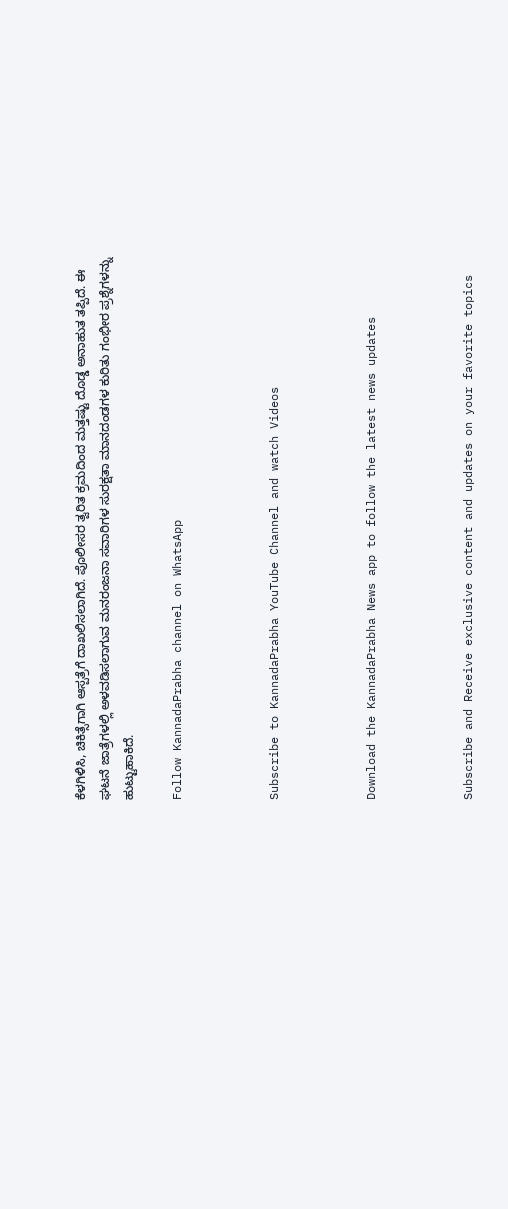ಕೆಳಗಿಳಿಸಿ, ಚಿಕಿತ್ಸೆಗಾಗಿ ಆಸ್ಪತ್ರೆಗೆ ದಾಖಲಿಸಲಾಗಿದೆ. ಪೊಲೀಸರ ತ್ವರಿತ ಕ್ರಮದಿಂದ ಮತ್ತಷ್ಟು ದೊಡ್ಡ ಅನಾಹುತ ತಪ್ಪಿದೆ. ಈ ಘಟನೆ ಜಾತ್ರೆಗಳಲ್ಲಿ ಅಳವಡಿಸಲಾಗುವ ಮನರಂಜನಾ ಸವಾರಿಗಳ ಸುರಕ್ಷತಾ ಮಾನದಂಡಗಳ ಕುರಿತು ಗಂಭೀರ ಪ್ರಶ್ನೆಗಳನ್ನು ಹುಟ್ಟುಹಾಕಿದೆ.

Follow KannadaPrabha channel on WhatsApp



Subscribe to KannadaPrabha YouTube Channel and watch Videos



Download the KannadaPrabha News app to follow the latest news updates



Subscribe and Receive exclusive content and updates on your favorite topics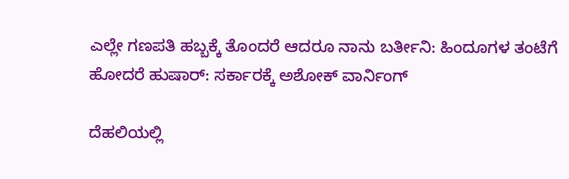ಎಲ್ಲೇ ಗಣಪತಿ ಹಬ್ಬಕ್ಕೆ ತೊಂದರೆ ಆದರೂ ನಾನು ಬರ್ತೀನಿ: ಹಿಂದೂಗಳ ತಂಟೆಗೆ ಹೋದರೆ ಹುಷಾರ್: ಸರ್ಕಾರಕ್ಕೆ ಅಶೋಕ್ ವಾರ್ನಿಂಗ್

ದೆಹಲಿಯಲ್ಲಿ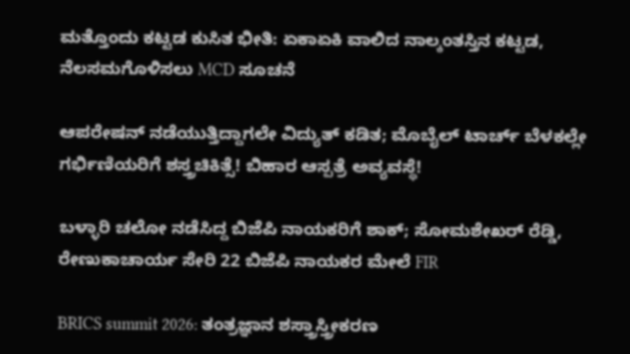ಮತ್ತೊಂದು ಕಟ್ಟಡ ಕುಸಿತ ಭೀತಿ: ಏಕಾಏಕಿ ವಾಲಿದ ನಾಲ್ಕಂತಸ್ತಿನ ಕಟ್ಟಡ, ನೆಲಸಮಗೊಳಿಸಲು MCD ಸೂಚನೆ

ಆಪರೇಷನ್‌ ನಡೆಯುತ್ತಿದ್ದಾಗಲೇ ವಿದ್ಯುತ್‌ ಕಡಿತ; ಮೊಬೈಲ್‌ ಟಾರ್ಚ್‌ ಬೆಳಕಲ್ಲೇ ಗರ್ಭಿಣಿಯರಿಗೆ ಶಸ್ತ್ರಚಿಕಿತ್ಸೆ! ಬಿಹಾರ ಆಸ್ಪತ್ರೆ ಅವ್ಯವಸ್ಥೆ!

ಬಳ್ಳಾರಿ ಚಲೋ ನಡೆಸಿದ್ದ ಬಿಜೆಪಿ ನಾಯಕರಿಗೆ ಶಾಕ್; ಸೋಮಶೇಖರ್ ರೆಡ್ಡಿ, ರೇಣುಕಾಚಾರ್ಯ ಸೇರಿ 22 ಬಿಜೆಪಿ ನಾಯಕರ ಮೇಲೆ FIR

BRICS summit 2026: ತಂತ್ರಜ್ಞಾನ ಶಸ್ತ್ರಾಸ್ತ್ರೀಕರಣ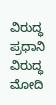ವಿರುದ್ಧ ಪ್ರಧಾನಿ ವಿರುದ್ಧ ಮೋದಿ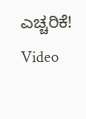ಎಚ್ಚರಿಕೆ! Video